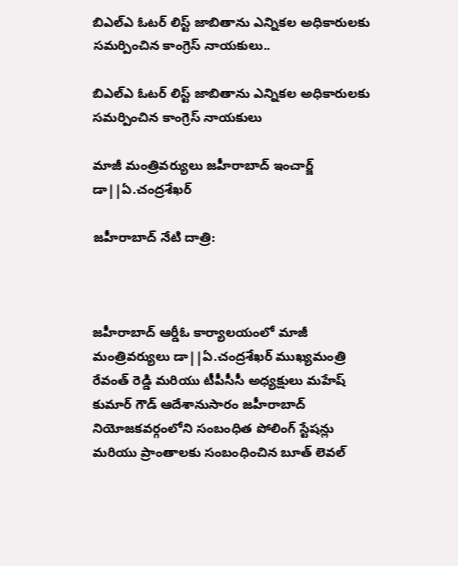బిఎల్ఎ ఓటర్ లిస్ట్ జాబితాను ఎన్నికల అధికారులకు సమర్పించిన కాంగ్రెస్ నాయకులు..

బిఎల్ఎ ఓటర్ లిస్ట్ జాబితాను ఎన్నికల అధికారులకు సమర్పించిన కాంగ్రెస్ నాయకులు

మాజీ మంత్రివర్యులు జహీరాబాద్ ఇంచార్జ్ డా||ఏ.చంద్రశేఖర్

జహీరాబాద్ నేటి దాత్రి:



జహీరాబాద్ ఆర్డీఓ కార్యాలయంలో మాజీ మంత్రివర్యులు డా||ఏ.చంద్రశేఖర్ ముఖ్యమంత్రి రేవంత్ రెడ్డి మరియు టీపీసీసీ అధ్యక్షులు మహేష్ కుమార్ గౌడ్ ఆదేశానుసారం జహీరాబాద్ నియోజకవర్గంలోని సంబంధిత పోలింగ్ స్టేషన్లు మరియు ప్రాంతాలకు సంబంధించిన బూత్ లెవల్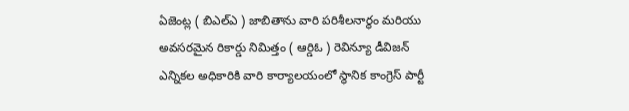ఏజెంట్ల ( బిఎల్ఎ ) జాబితాను వారి పరిశీలనార్థం మరియు అవసరమైన రికార్డు నిమిత్తం ( ఆర్డిఓ ) రెవిన్యూ డీవిజన్ ఎన్నికల అధికారికి వారి కార్యాలయంలో స్థానిక కాంగ్రెస్ పార్టీ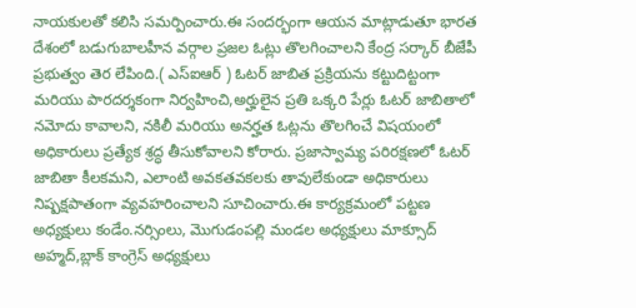నాయకులతో కలిసి సమర్పించారు.ఈ సందర్భంగా ఆయన మాట్లాడుతూ భారత దేశంలో బడుగుబాలహీన వర్గాల ప్రజల ఓట్లు తొలగించాలని కేంద్ర సర్కార్ బీజేపీ ప్రభుత్వం తెర లేపింది.( ఎస్ఐఆర్ ) ఓటర్ జాబిత ప్రక్రియను కట్టుదిట్టంగా మరియు పారదర్శకంగా నిర్వహించి,అర్హులైన ప్రతి ఒక్కరి పేర్లు ఓటర్ జాబితాలో నమోదు కావాలని, నకిలీ మరియు అనర్హత ఓట్లను తొలగించే విషయంలో అధికారులు ప్రత్యేక శ్రద్ధ తీసుకోవాలని కోరారు. ప్రజాస్వామ్య పరిరక్షణలో ఓటర్ జాబితా కీలకమని, ఎలాంటి అవకతవకలకు తావులేకుండా అధికారులు నిష్పక్షపాతంగా వ్యవహరించాలని సూచించారు.ఈ కార్యక్రమంలో పట్టణ అధ్యక్షులు కండేం.నర్సింలు, మొగుడంపల్లి మండల అధ్యక్షులు మాక్సూద్ అహ్మద్,బ్లాక్ కాంగ్రెస్ అధ్యక్షులు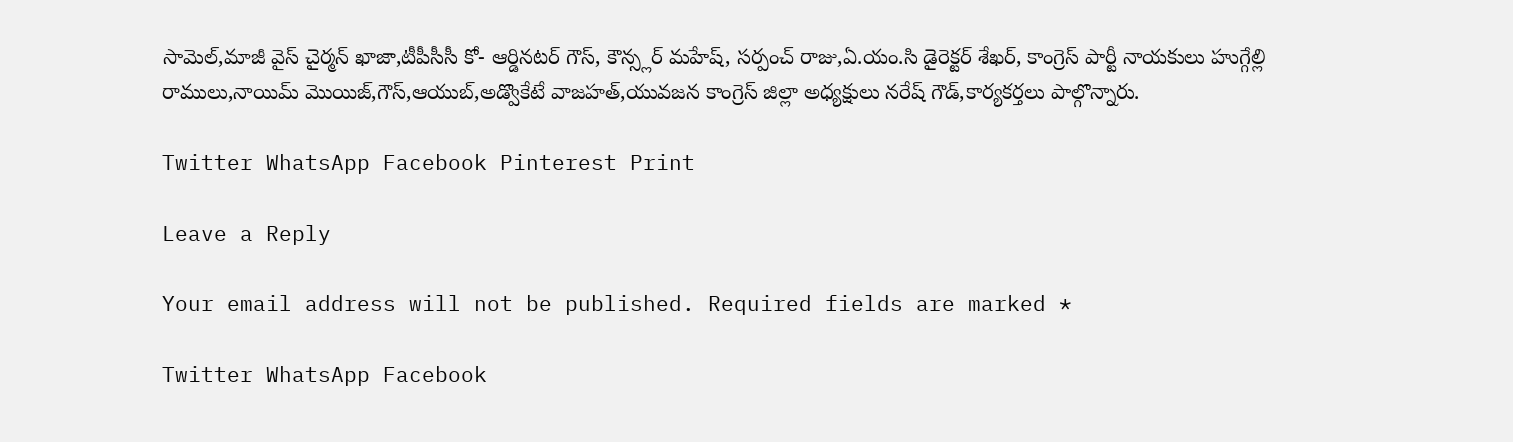సామెల్,మాజీ వైస్ చైర్మన్ ఖాజా,టీపీసీసీ కో- ఆర్డినటర్ గౌస్, కౌన్స్లర్ మహేష్, సర్పంచ్ రాజు,ఏ.యం.సి డైరెక్టర్ శేఖర్, కాంగ్రెస్ పార్టీ నాయకులు హుగ్గేల్లి రాములు,నాయిమ్ మొయిజ్,గౌస్,ఆయుబ్,అడ్వొకేటే వాజహత్,యువజన కాంగ్రెస్ జిల్లా అధ్యక్షులు నరేష్ గౌడ్,కార్యకర్తలు పాల్గొన్నారు.

Twitter WhatsApp Facebook Pinterest Print

Leave a Reply

Your email address will not be published. Required fields are marked *

Twitter WhatsApp Facebook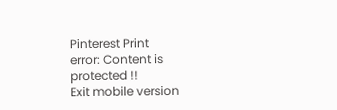Pinterest Print
error: Content is protected !!
Exit mobile version